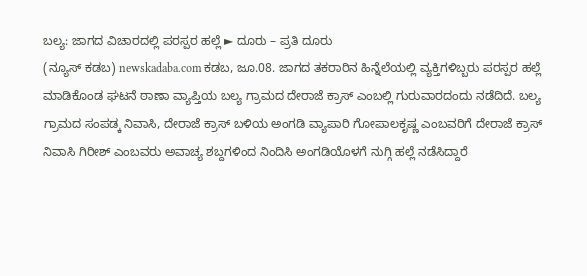ಬಲ್ಯ: ಜಾಗದ ವಿಚಾರದಲ್ಲಿ ಪರಸ್ಪರ ಹಲ್ಲೆ ► ದೂರು – ಪ್ರತಿ ದೂರು
(ನ್ಯೂಸ್ ಕಡಬ) newskadaba.com ಕಡಬ, ಜೂ.08. ಜಾಗದ ತಕರಾರಿನ ಹಿನ್ನೆಲೆಯಲ್ಲಿ ವ್ಯಕ್ತಿಗಳಿಬ್ಬರು ಪರಸ್ಪರ ಹಲ್ಲೆ ಮಾಡಿಕೊಂಡ ಘಟನೆ ಠಾಣಾ ವ್ಯಾಪ್ತಿಯ ಬಲ್ಯ ಗ್ರಾಮದ ದೇರಾಜೆ ಕ್ರಾಸ್ ಎಂಬಲ್ಲಿ ಗುರುವಾರದಂದು ನಡೆದಿದೆ. ಬಲ್ಯ ಗ್ರಾಮದ ಸಂಪಡ್ಕ ನಿವಾಸಿ, ದೇರಾಜೆ ಕ್ರಾಸ್ ಬಳಿಯ ಅಂಗಡಿ ವ್ಯಾಪಾರಿ ಗೋಪಾಲಕೃಷ್ಣ ಎಂಬವರಿಗೆ ದೇರಾಜೆ ಕ್ರಾಸ್ ನಿವಾಸಿ ಗಿರೀಶ್ ಎಂಬವರು ಅವಾಚ್ಯ ಶಬ್ದಗಳಿಂದ ನಿಂದಿಸಿ ಅಂಗಡಿಯೊಳಗೆ ನುಗ್ಗಿ ಹಲ್ಲೆ ನಡೆಸಿದ್ದಾರೆ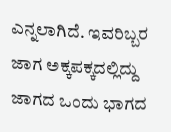ಎನ್ನಲಾಗಿದೆ. ಇವರಿಬ್ಬರ ಜಾಗ ಅಕ್ಕಪಕ್ಕದಲ್ಲಿದ್ದು ಜಾಗದ ಒಂದು ಭಾಗದ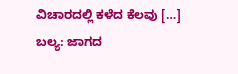ವಿಚಾರದಲ್ಲಿ ಕಳೆದ ಕೆಲವು […]
ಬಲ್ಯ: ಜಾಗದ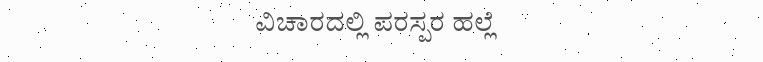ವಿಚಾರದಲ್ಲಿ ಪರಸ್ಪರ ಹಲ್ಲೆ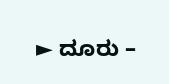► ದೂರು –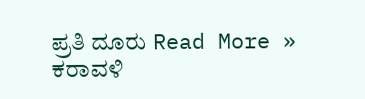ಪ್ರತಿ ದೂರು Read More »
ಕರಾವಳಿ